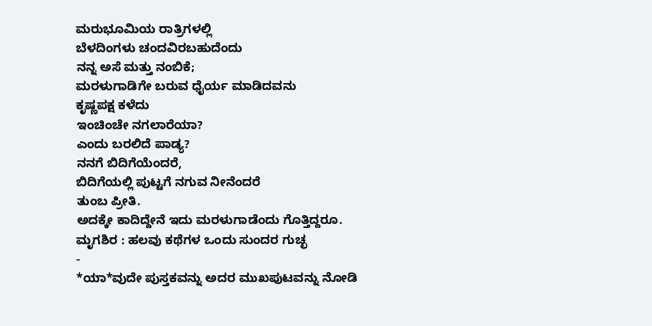ಮರುಭೂಮಿಯ ರಾತ್ರಿಗಳಲ್ಲಿ
ಬೆಳದಿಂಗಳು ಚಂದವಿರಬಹುದೆಂದು
ನನ್ನ ಅಸೆ ಮತ್ತು ನಂಬಿಕೆ;
ಮರಳುಗಾಡಿಗೇ ಬರುವ ಧೈರ್ಯ ಮಾಡಿದವನು
ಕೃಷ್ಣಪಕ್ಷ ಕಳೆದು
ಇಂಚಿಂಚೇ ನಗಲಾರೆಯಾ?
ಎಂದು ಬರಲಿದೆ ಪಾಡ್ಯ?
ನನಗೆ ಬಿದಿಗೆಯೆಂದರೆ,
ಬಿದಿಗೆಯಲ್ಲಿ ಪುಟ್ಟಗೆ ನಗುವ ನೀನೆಂದರೆ
ತುಂಬ ಪ್ರೀತಿ.
ಅದಕ್ಕೇ ಕಾದಿದ್ದೇನೆ ಇದು ಮರಳುಗಾಡೆಂದು ಗೊತ್ತಿದ್ದರೂ.
ಮೃಗಶಿರ : ಹಲವು ಕಥೆಗಳ ಒಂದು ಸುಂದರ ಗುಚ್ಛ
-
*ಯಾ*ವುದೇ ಪುಸ್ತಕವನ್ನು ಅದರ ಮುಖಪುಟವನ್ನು ನೋಡಿ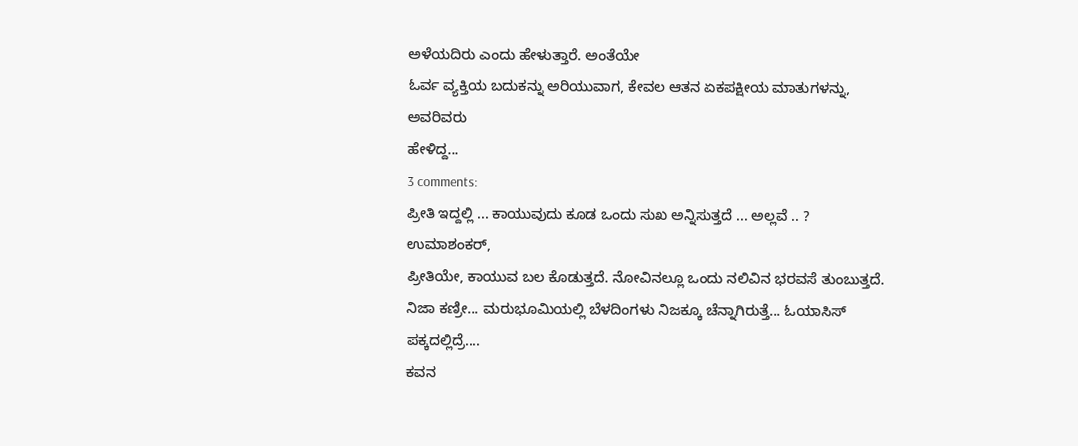ಅಳೆಯದಿರು ಎಂದು ಹೇಳುತ್ತಾರೆ. ಅಂತೆಯೇ
ಓರ್ವ ವ್ಯಕ್ತಿಯ ಬದುಕನ್ನು ಅರಿಯುವಾಗ, ಕೇವಲ ಆತನ ಏಕಪಕ್ಷೀಯ ಮಾತುಗಳನ್ನು, ಅವರಿವರು
ಹೇಳಿದ್ದ...
3 comments:
ಪ್ರೀತಿ ಇದ್ದಲ್ಲಿ ... ಕಾಯುವುದು ಕೂಡ ಒಂದು ಸುಖ ಅನ್ನಿಸುತ್ತದೆ ... ಅಲ್ಲವೆ .. ?
ಉಮಾಶಂಕರ್,
ಪ್ರೀತಿಯೇ, ಕಾಯುವ ಬಲ ಕೊಡುತ್ತದೆ. ನೋವಿನಲ್ಲೂ ಒಂದು ನಲಿವಿನ ಭರವಸೆ ತುಂಬುತ್ತದೆ.
ನಿಜಾ ಕಣ್ರೀ... ಮರುಭೂಮಿಯಲ್ಲಿ ಬೆಳದಿಂಗಳು ನಿಜಕ್ಕೂ ಚೆನ್ನಾಗಿರುತ್ತೆ... ಓಯಾಸಿಸ್ ಪಕ್ಕದಲ್ಲಿದ್ರೆ....
ಕವನ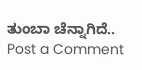ತುಂಬಾ ಚೆನ್ನಾಗಿದೆ..
Post a Comment